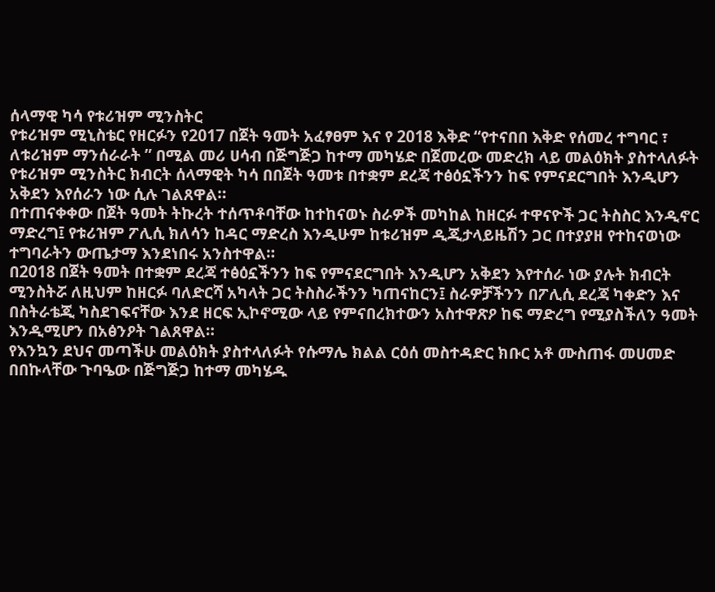ሰላማዊ ካሳ የቱሪዝም ሚንስትር
የቱሪዝም ሚኒስቴር የዘርፉን የ2017 በጀት ዓመት አፈፃፀም እና የ 2018 እቅድ “የተናበበ እቅድ የሰመረ ተግባር ፣ ለቱሪዝም ማንሰራራት ” በሚል መሪ ሀሳብ በጅግጅጋ ከተማ መካሄድ በጀመረው መድረክ ላይ መልዕክት ያስተላለፉት የቱሪዝም ሚንስትር ክብርት ሰላማዊት ካሳ በበጀት ዓመቱ በተቋም ደረጃ ተፅዕኗችንን ከፍ የምናደርግበት እንዲሆን አቅደን እየሰራን ነው ሲሉ ገልጸዋል።
በተጠናቀቀው በጀት ዓመት ትኩረት ተሰጥቶባቸው ከተከናወኑ ስራዎች መካከል ከዘርፉ ተዋናዮች ጋር ትስስር እንዲኖር ማድረግ፤ የቱሪዝም ፖሊሲ ክለሳን ከዳር ማድረስ እንዲሁም ከቱሪዝም ዲጂታላይዜሽን ጋር በተያያዘ የተከናወነው ተግባራትን ውጤታማ እንደነበሩ አንስተዋል።
በ2018 በጀት ዓመት በተቋም ደረጃ ተፅዕኗችንን ከፍ የምናደርግበት እንዲሆን አቅደን እየተሰራ ነው ያሉት ክብርት ሚንስትሯ ለዚህም ከዘርፉ ባለድርሻ አካላት ጋር ትስስራችንን ካጠናከርን፤ ስራዎቻችንን በፖሊሲ ደረጃ ካቀድን እና በስትራቴጂ ካስደገፍናቸው እንደ ዘርፍ ኢኮኖሚው ላይ የምናበረክተውን አስተዋጽዖ ከፍ ማድረግ የሚያስችለን ዓመት እንዲሚሆን በአፅንዖት ገልጸዋል።
የእንኳን ደህና መጣችሁ መልዕክት ያስተላለፉት የሱማሌ ክልል ርዕሰ መስተዳድር ክቡር አቶ ሙስጠፋ መሀመድ በበኩላቸው ጉባዔው በጅግጅጋ ከተማ መካሄዱ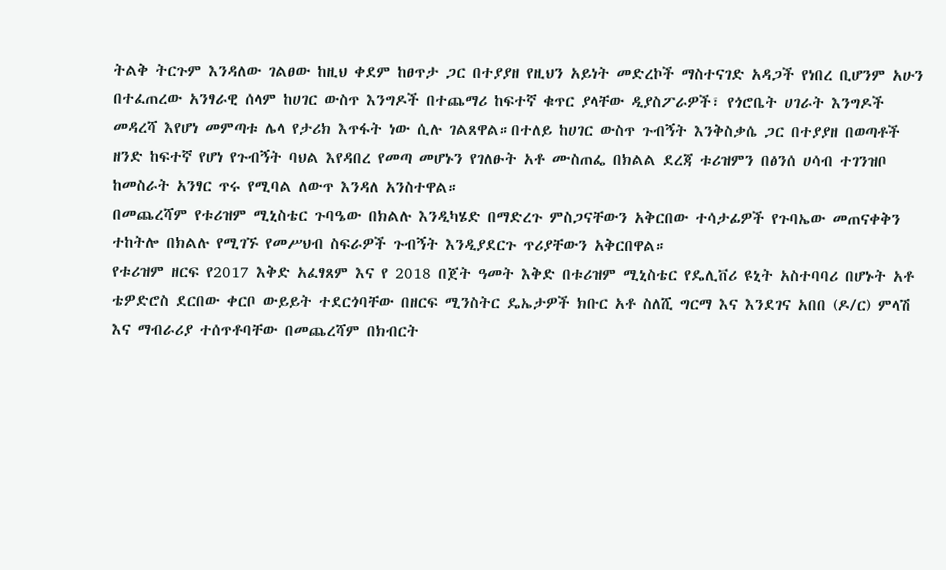ትልቅ ትርጉም እንዳለው ገልፀው ከዚህ ቀደም ከፀጥታ ጋር በተያያዘ የዚህን አይነት መድረኮች ማስተናገድ አዳጋች የነበረ ቢሆንም አሁን በተፈጠረው አንፃራዊ ሰላም ከሀገር ውስጥ እንግዶች በተጨማሪ ከፍተኛ ቁጥር ያላቸው ዲያስፖራዎች፣ የጎሮቤት ሀገራት እንግዶች መዳረሻ እየሆነ መምጣቱ ሌላ የታሪክ እጥፋት ነው ሲሉ ገልጸዋል።በተለይ ከሀገር ውስጥ ጉብኝት እንቅስቃሴ ጋር በተያያዘ በወጣቶች ዘንድ ከፍተኛ የሆነ የጉብኝት ባህል እየዳበረ የመጣ መሆኑን የገለፁት አቶ ሙስጠፌ በክልል ደረጃ ቱሪዝምን በፅንሰ ሀሳብ ተገንዝቦ ከመስራት አንፃር ጥሩ የሚባል ለውጥ እንዳለ አንስተዋል።
በመጨረሻም የቱሪዝም ሚኒስቴር ጉባዔው በክልሉ እንዲካሄድ በማድረጉ ምስጋናቸውን አቅርበው ተሳታፊዎች የጉባኤው መጠናቀቅን ተከትሎ በክልሉ የሚገኙ የመሥህብ ስፍራዎች ጉብኝት እንዲያደርጉ ጥሪያቸውን አቅርበዋል።
የቱሪዝም ዘርፍ የ2017 እቅድ አፈፃጸም እና የ 2018 በጀት ዓመት እቅድ በቱሪዝም ሚኒስቴር የዴሊቨሪ ዩኒት አስተባባሪ በሆኑት አቶ ቴዎድሮስ ደርበው ቀርቦ ውይይት ተደርጎባቸው በዘርፍ ሚንስትር ዴኤታዎች ክቡር አቶ ስለሺ ግርማ እና እንደገና አበበ (ዶ/ር) ምላሽ እና ማብራሪያ ተሰጥቶባቸው በመጨረሻም በክብርት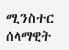ሚንስተር ሰላማዊት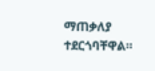ማጠቃለያ ተደርጎባቸዋል።